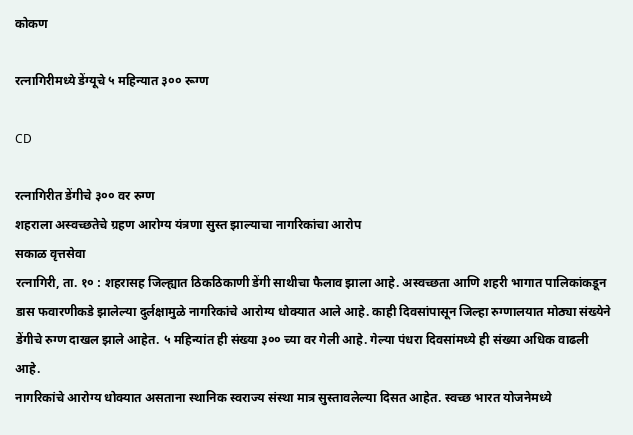कोकण

रत्नागिरीमध्ये डेंग्यूचे ५ महिन्यात ३०० रूग्ण

CD

रत्नागिरीत डेंगीचे ३०० वर रुग्ण
शहराला अस्वच्छतेचे ग्रहण आरोग्य यंत्रणा सुस्त झाल्याचा नागरिकांचा आरोप
सकाळ वृत्तसेवा
रत्नागिरी, ता. १० : शहरासह जिल्ह्यात ठिकठिकाणी डेंगी साथीचा फैलाव झाला आहे. अस्वच्छता आणि शहरी भागात पालिकांकडून डास फवारणीकडे झालेल्या दुर्लक्षामुळे नागरिकांचे आरोग्य धोक्यात आले आहे. काही दिवसांपासून जिल्हा रुग्णालयात मोठ्या संख्येने डेंगीचे रुग्ण दाखल झाले आहेत. ५ महिन्यांत ही संख्या ३०० च्या वर गेली आहे. गेल्या पंधरा दिवसांमध्ये ही संख्या अधिक वाढली आहे.
नागरिकांचे आरोग्य धोक्यात असताना स्थानिक स्वराज्य संस्था मात्र सुस्तावलेल्या दिसत आहेत. स्वच्छ भारत योजनेमध्ये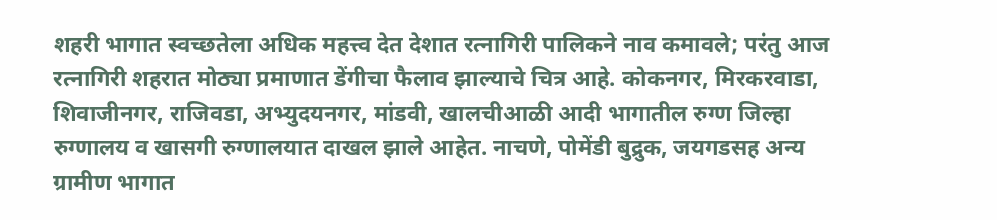शहरी भागात स्वच्छतेला अधिक महत्त्व देत देशात रत्नागिरी पालिकने नाव कमावले; परंतु आज रत्नागिरी शहरात मोठ्या प्रमाणात डेंगीचा फैलाव झाल्याचे चित्र आहे. कोकनगर, मिरकरवाडा, शिवाजीनगर, राजिवडा, अभ्युदयनगर, मांडवी, खालचीआळी आदी भागातील रुग्ण जिल्हा रुग्णालय व खासगी रुग्णालयात दाखल झाले आहेत. नाचणे, पोमेंडी बुद्रुक, जयगडसह अन्य ग्रामीण भागात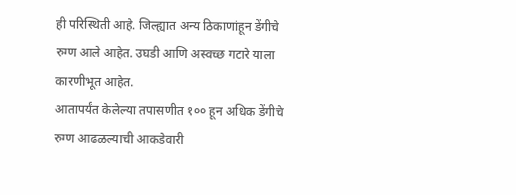ही परिस्थिती आहे. जिल्ह्यात अन्य ठिकाणांहून डेंगीचे रुग्ण आले आहेत. उघडी आणि अस्वच्छ गटारे याला कारणीभूत आहेत.
आतापर्यंत केलेल्या तपासणीत १०० हून अधिक डेंगीचे रुग्ण आढळल्याची आकडेवारी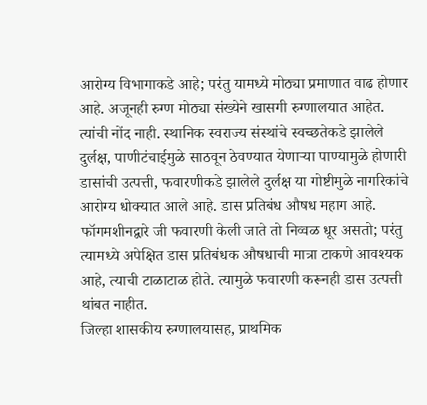आरोग्य विभागाकडे आहे; परंतु यामध्ये मोठ्या प्रमाणात वाढ होणार आहे. अजूनही रुग्ण मोठ्या संख्येने खासगी रुग्णालयात आहेत. त्यांची नोंद नाही. स्थानिक स्वराज्य संस्थांचे स्वच्छतेकडे झालेले दुर्लक्ष, पाणीटंचाईमुळे साठवून ठेवण्यात येणाऱ्या पाण्यामुळे होणारी डासांची उत्पत्ती, फवारणीकडे झालेले दुर्लक्ष या गोष्टीमुळे नागरिकांचे आरोग्य धोक्यात आले आहे. डास प्रतिबंध औषध महाग आहे. फॉगमशीनद्वारे जी फवारणी केली जाते तो निव्वळ धूर असतो; परंतु त्यामध्ये अपेक्षित डास प्रतिबंधक औषधाची मात्रा टाकणे आवश्यक आहे, त्याची टाळाटाळ होते. त्यामुळे फवारणी करूनही डास उत्पत्ती थांबत नाहीत.
जिल्हा शासकीय रुग्णालयासह, प्राथमिक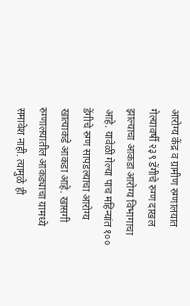आरोग्य केंद्र व ग्रामीण रुग्णालयात गेल्यावर्षी २३९ डेंगीचे रुग्ण दाखल झाल्याचा आकडा आरोग्य विभागाचा आहे. यावेळी गेल्या पाच महिन्यांत १०० डेंगीचे रुग्ण सापडल्याचा आरोग्य खात्याकडे आकडा आहे. खासगी रुग्णालयातील आकड्याचा यामध्ये समावेश नाही. त्यामुळे ही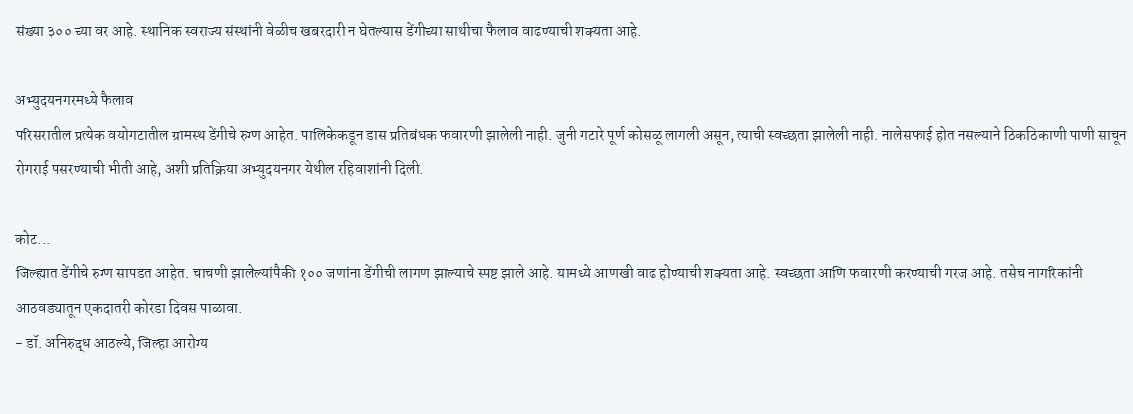संख्या ३०० च्या वर आहे. स्थानिक स्वराज्य संस्थांनी वेळीच खबरदारी न घेतल्यास डेंगीच्या साथीचा फैलाव वाढण्याची शक्यता आहे.

अभ्युदयनगरमध्ये फैलाव
परिसरातील प्रत्येक वयोगटातील ग्रामस्थ डेंगीचे रुग्ण आहेत. पालिकेकडून डास प्रतिबंधक फवारणी झालेली नाही. जुनी गटारे पूर्ण कोसळू लागली असून, त्याची स्वच्छता झालेली नाही. नालेसफाई होत नसल्याने ठिकठिकाणी पाणी साचून रोगराई पसरण्याची भीती आहे, अशी प्रतिक्रिया अभ्युदयनगर येथील रहिवाशांनी दिली.

कोट...
जिल्ह्यात डेंगीचे रुग्ण सापडत आहेत. चाचणी झालेल्यांपैकी १०० जणांना डेंगीची लागण झाल्याचे स्पष्ट झाले आहे. यामध्ये आणखी वाढ होण्याची शक्यता आहे. स्वच्छता आणि फवारणी करण्याची गरज आहे. तसेच नागरिकांनी आठवड्यातून एकदातरी कोरडा दिवस पाळावा.
- डॉ. अनिरुद्ध आठल्ये, जिल्हा आरोग्य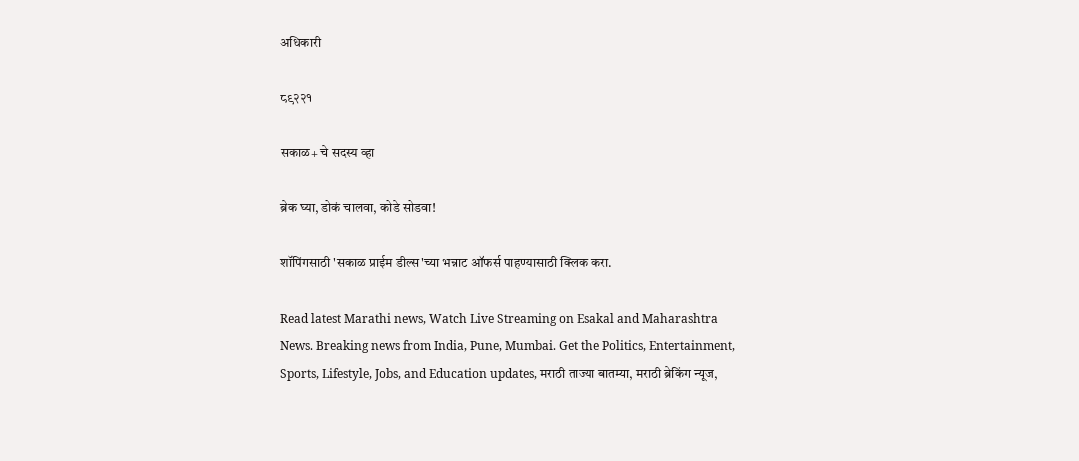अधिकारी

८९२२१

सकाळ+ चे सदस्य व्हा

ब्रेक घ्या, डोकं चालवा, कोडे सोडवा!

शॉपिंगसाठी 'सकाळ प्राईम डील्स'च्या भन्नाट ऑफर्स पाहण्यासाठी क्लिक करा.

Read latest Marathi news, Watch Live Streaming on Esakal and Maharashtra News. Breaking news from India, Pune, Mumbai. Get the Politics, Entertainment, Sports, Lifestyle, Jobs, and Education updates, मराठी ताज्या बातम्या, मराठी ब्रेकिंग न्यूज,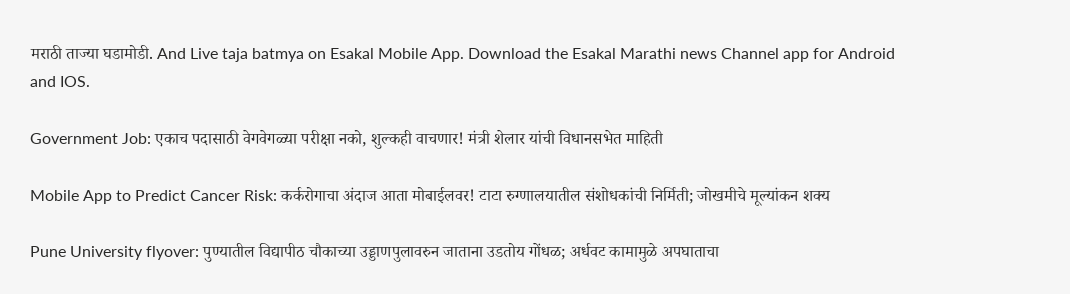मराठी ताज्या घडामोडी. And Live taja batmya on Esakal Mobile App. Download the Esakal Marathi news Channel app for Android and IOS.

Government Job: एकाच पदासाठी वेगवेगळ्या परीक्षा नको, शुल्कही वाचणार! मंत्री शेलार यांची विधानसभेत माहिती

Mobile App to Predict Cancer Risk: कर्करोगाचा अंदाज आता मोबाईलवर! टाटा रुग्णालयातील संशोधकांची निर्मिती; जोखमीचे मूल्यांकन शक्य

Pune University flyover: पुण्यातील विद्यापीठ चौकाच्या उड्डाणपुलावरुन जाताना उडतोय गोंधळ; अर्धवट कामामुळे अपघाताचा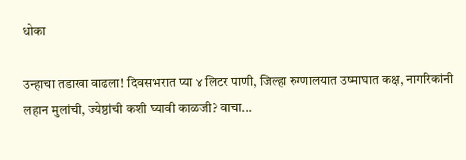धोका

उन्हाचा तडाखा वाढला! दिवसभरात प्या ४ लिटर पाणी, जिल्हा रुग्णालयात उष्माघात कक्ष, नागरिकांनी लहान मुलांची, ज्येष्ठांची कशी घ्यावी काळजी? वाचा...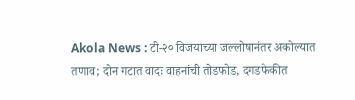Akola News : टी-२० विजयाच्या जल्लोषानंतर अकोल्यात तणाव; दोन गटात वादः वाहनांची तोडफोड, दगडफेकीत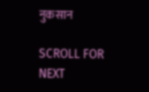नुकसान

SCROLL FOR NEXT